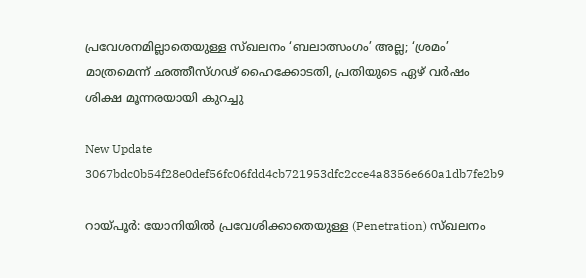പ്രവേശനമില്ലാതെയുള്ള സ്ഖലനം ‘ബലാത്സംഗം’ അല്ല; ‘ശ്രമം’ മാത്രമെന്ന് ഛത്തീസ്ഗഢ് ഹൈക്കോടതി, പ്രതിയുടെ ഏഴ് വർഷം ശിക്ഷ മൂന്നരയായി കുറച്ചു

New Update
3067bdc0b54f28e0def56fc06fdd4cb721953dfc2cce4a8356e660a1db7fe2b9

റായ്‌പൂർ: യോനിയിൽ പ്രവേശിക്കാതെയുള്ള (Penetration) സ്ഖലനം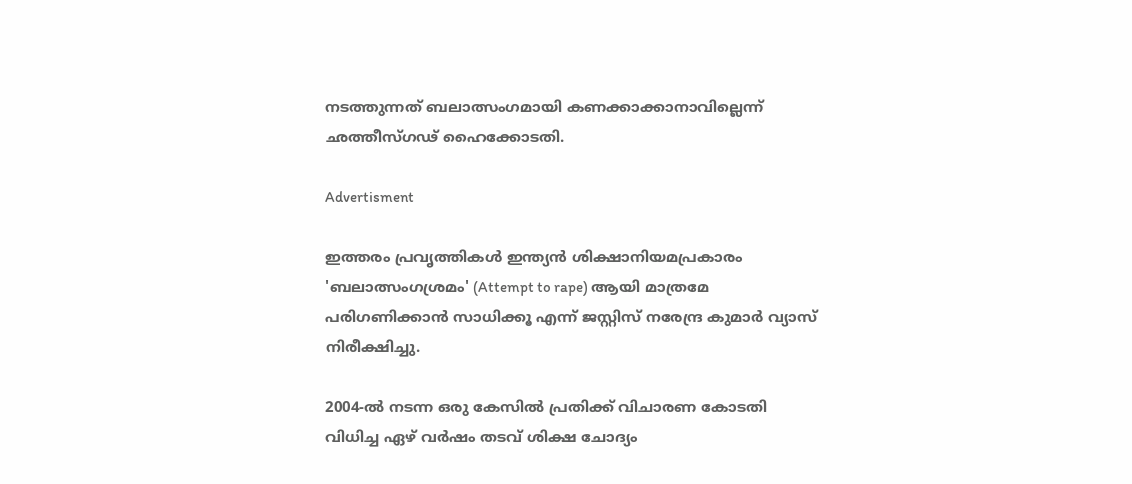നടത്തുന്നത് ബലാത്സംഗമായി കണക്കാക്കാനാവില്ലെന്ന് ഛത്തീസ്ഗഢ് ഹൈക്കോടതി.

Advertisment

ഇത്തരം പ്രവൃത്തികൾ ഇന്ത്യൻ ശിക്ഷാനിയമപ്രകാരം 'ബലാത്സംഗശ്രമം' (Attempt to rape) ആയി മാത്രമേ പരിഗണിക്കാൻ സാധിക്കൂ എന്ന് ജസ്റ്റിസ് നരേന്ദ്ര കുമാർ വ്യാസ് നിരീക്ഷിച്ചു.

2004-ൽ നടന്ന ഒരു കേസിൽ പ്രതിക്ക് വിചാരണ കോടതി വിധിച്ച ഏഴ് വർഷം തടവ് ശിക്ഷ ചോദ്യം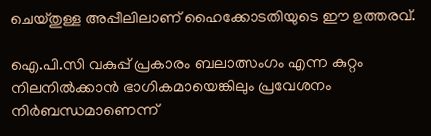ചെയ്തുള്ള അപ്പീലിലാണ് ഹൈക്കോടതിയുടെ ഈ ഉത്തരവ്.

ഐ.പി.സി വകുപ്പ് പ്രകാരം ബലാത്സംഗം എന്ന കുറ്റം നിലനിൽക്കാൻ ഭാഗികമായെങ്കിലും പ്രവേശനം നിർബന്ധമാണെന്ന്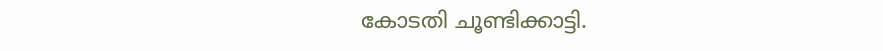കോടതി ചൂണ്ടിക്കാട്ടി.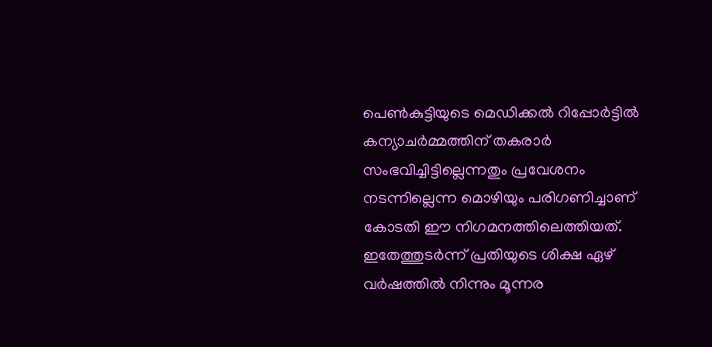പെൺകുട്ടിയുടെ മെഡിക്കൽ റിപ്പോർട്ടിൽ കന്യാചർമ്മത്തിന് തകരാർ സംഭവിച്ചിട്ടില്ലെന്നതും പ്രവേശനം നടന്നില്ലെന്ന മൊഴിയും പരിഗണിച്ചാണ് കോടതി ഈ നിഗമനത്തിലെത്തിയത്. ഇതേത്തുടർന്ന് പ്രതിയുടെ ശിക്ഷ ഏഴ് വർഷത്തിൽ നിന്നും മൂന്നര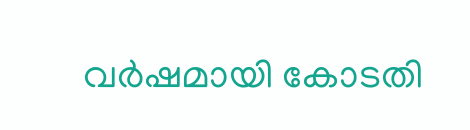വർഷമായി കോടതി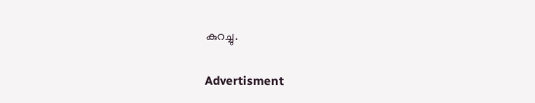കുറച്ചു.

Advertisment